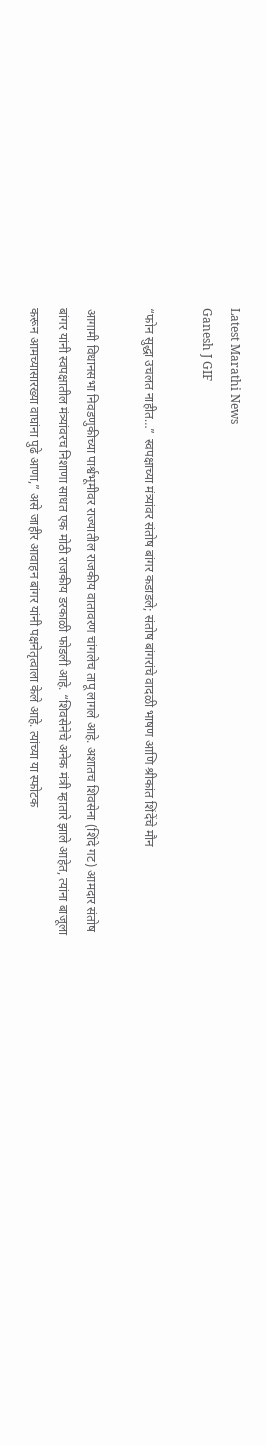Latest Marathi News
Ganesh J GIF

“फोन सुद्धा उचलत नाहीत…” स्वपक्षाच्या मंत्र्यांवर संतोष बांगर कडाडले; संतोष बांगरांचे वादळी भाषण आणि श्रीकांत शिंदेंचे मौन

आगामी विधानसभा निवडणुकीच्या पार्श्वभूमीवर राज्यातील राजकीय वातावरण चांगलेच तापू लागले आहे. अशातच शिवसेना (शिंदे गट) आमदार संतोष बांगर यांनी स्वपक्षातील मंत्र्यांवरच निशाणा साधत एक मोठी राजकीय डरकाळी फोडली आहे. “शिवसेनेचे अनेक मंत्री म्हातारे झाले आहेत, त्यांना बाजूला करून आमच्यासारख्या वाघांना पुढे आणा,” असे जाहीर आवाहन बांगर यांनी पक्षनेतृत्वाला केले आहे. त्यांच्या या स्फोटक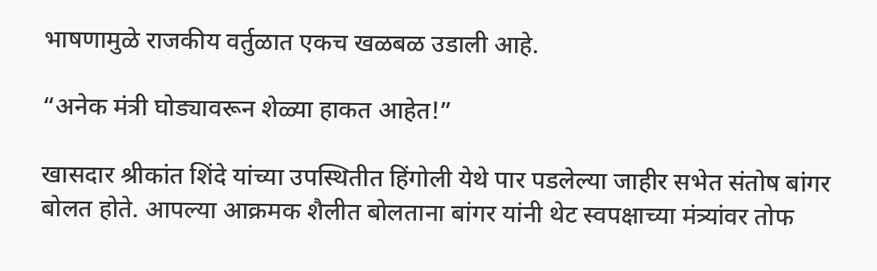भाषणामुळे राजकीय वर्तुळात एकच खळबळ उडाली आहे.

“अनेक मंत्री घोड्यावरून शेळ्या हाकत आहेत!”

खासदार श्रीकांत शिंदे यांच्या उपस्थितीत हिंगोली येथे पार पडलेल्या जाहीर सभेत संतोष बांगर बोलत होते. आपल्या आक्रमक शैलीत बोलताना बांगर यांनी थेट स्वपक्षाच्या मंत्र्यांवर तोफ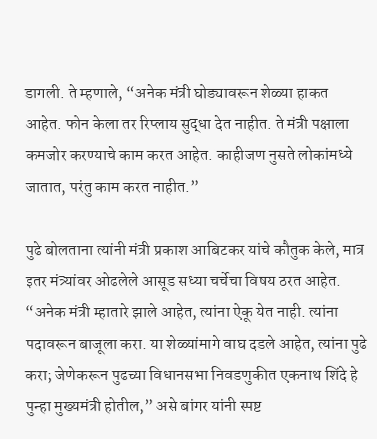डागली. ते म्हणाले, “अनेक मंत्री घोड्यावरून शेळ्या हाकत आहेत. फोन केला तर रिप्लाय सुद्धा देत नाहीत. ते मंत्री पक्षाला कमजोर करण्याचे काम करत आहेत. काहीजण नुसते लोकांमध्ये जातात, परंतु काम करत नाहीत.”

पुढे बोलताना त्यांनी मंत्री प्रकाश आबिटकर यांचे कौतुक केले, मात्र इतर मंत्र्यांवर ओढलेले आसूड सध्या चर्चेचा विषय ठरत आहेत. “अनेक मंत्री म्हातारे झाले आहेत, त्यांना ऐकू येत नाही. त्यांना पदावरून बाजूला करा. या शेळ्यांमागे वाघ दडले आहेत, त्यांना पुढे करा; जेणेकरून पुढच्या विधानसभा निवडणुकीत एकनाथ शिंदे हे पुन्हा मुख्यमंत्री होतील,” असे बांगर यांनी स्पष्ट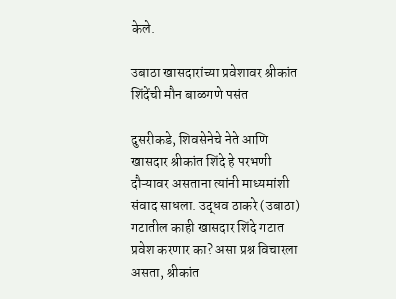केले.

उबाठा खासदारांच्या प्रवेशावर श्रीकांत शिंदेंची मौन बाळगणे पसंत

दुसरीकडे, शिवसेनेचे नेते आणि खासदार श्रीकांत शिंदे हे परभणी दौऱ्यावर असताना त्यांनी माध्यमांशी संवाद साधला. उद्धव ठाकरे (उबाठा) गटातील काही खासदार शिंदे गटात प्रवेश करणार का? असा प्रश्न विचारला असता, श्रीकांत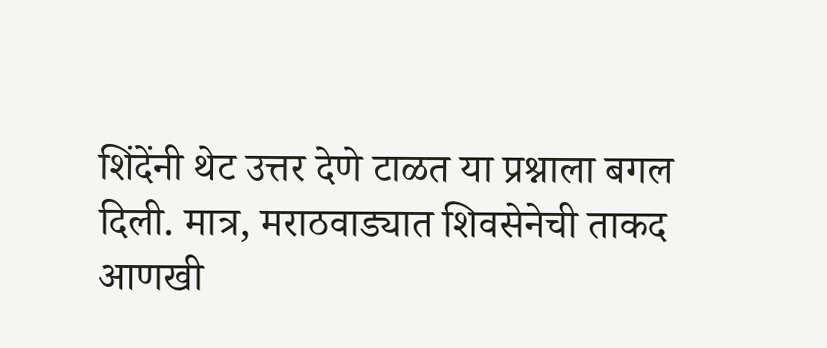शिंदेंनी थेट उत्तर देणे टाळत या प्रश्नाला बगल दिली. मात्र, मराठवाड्यात शिवसेनेची ताकद आणखी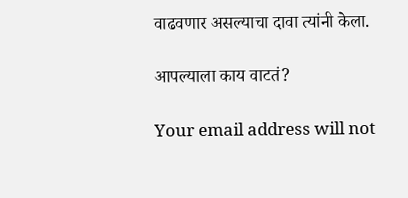वाढवणार असल्याचा दावा त्यांनी केला.

आपल्याला काय वाटतं?

Your email address will not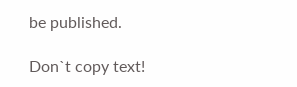be published.

Don`t copy text!